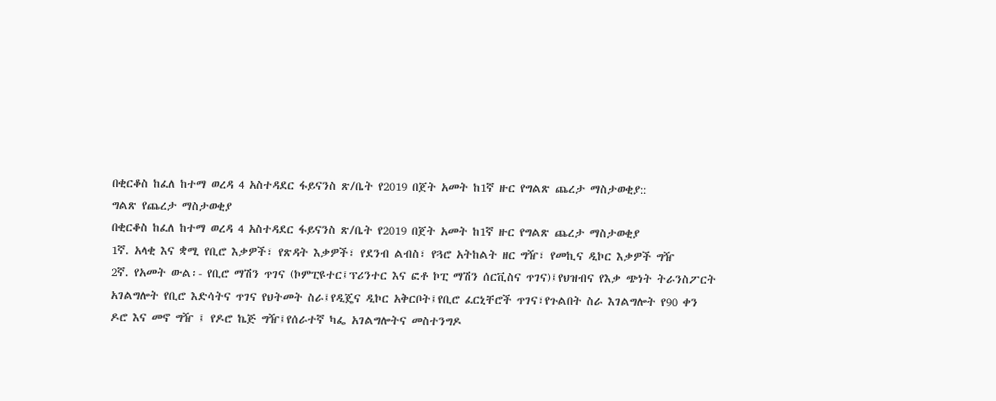በቂርቆስ ከፈለ ከተማ ወረዳ 4 አስተዳደር ፋይናንስ ጽ/ቤት የ2019 በጀት አመት ከ1ኛ ዙር የግልጽ ጨረታ ማስታወቂያ::
ግልጽ የጨረታ ማስታወቂያ
በቂርቆስ ከፈለ ከተማ ወረዳ 4 አስተዳደር ፋይናንስ ጽ/ቤት የ2019 በጀት አመት ከ1ኛ ዙር የግልጽ ጨረታ ማስታወቂያ
1ኛ. አላቂ እና ቋሚ የቢሮ እቃዎች፣ የጽዳት እቃዎች፣ የደንብ ልብስ፣ የጓሮ አትከልት ዘር ግዥ፣ የመኪና ዲኮር እቃዎች ግዥ
2ኛ. የአመት ውል፡- የቢሮ ማሽን ጥገና (ኮምፒዩተር፤ፕሪንተር እና ፎቶ ኮፒ ማሽን ሰርቪስና ጥገና)፤የህዝብና የእቃ ጭነት ትራንስፖርት አገልግሎት የቢሮ እድሳትና ጥገና የህትመት ስራ፤የዲጄና ዲኮር አቅርቦት፤የቢሮ ፈርኒቸሮች ጥገና፣የጉልበት ስራ እገልግሎት የ90 ቀን ዶሮ እና መኖ ግዥ ፤ የዶሮ ኬጅ ግዥ፤የሰራተኛ ካፌ አገልግሎትና መስተንግዶ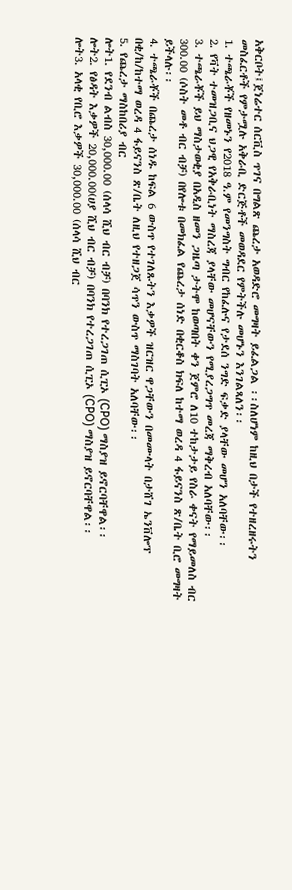አቅርቦት፤ጀነሬተር ሰርቪስ ጥገና በግልጽ ጨረታ አወዳድሮ መግዛት ይፈልጋል ፡፡ስለሆነም ከዚህ በታች የተዘረዘሩትን መስፈርቶች የምታሟሉ አቅራቢ ድርጅቶች መወዳደር የምትችሉ መሆኑን እንገልጻለን፡፡
1. ተጫራቾች የዘመኑን የ2018 ዓ.ም የመንግስት ግብር የከፈሉና የታደሰ ንግድ ፍቃድ ያላቸው መሆን አለባቸው፡፡
2. የቫት ተመዝጋቢና ህጋዊ የአቅራቢነት ማስረጃ ያላቸው መሆናቸውን የሚያረጋግጥ መረጃ ማቅረብ አለባቸው፡፡
3. ተጫራቾች ይህ ማስታወቂያ በአዲስ ዘመን ጋዜጣ ታትሞ ከወጣበት ቀን ጀምሮ ለ10 ተከታታይ የስራ ቀናት የማይመለስ ብር 300.00 (ሶስት መቶ ብር ብቻ) በየሎቱ በመክፈል የጨረታ ሰነድ በቂርቆስ ክፍለ ከተማ ወረዳ 4 ፋይናንስ ጽ/ቤት ቢሮ መግዛት ይችላሉ፡፡
4. ተጫራቾች በጨረታ ሰነዱ ከፍል 6 ውስጥ የተገለጹትን እቃዎች ዝርዝር ዋጋቸውን በመሙላት በታሸገ ኤንቨሎፕ በቂ/ከ/ከተማ ወረዳ 4 ፋይናንስ ጽ/ቤት ለዚህ የተዘጋጀ ሳጥን ውስጥ ማስገባት አለባቸው፡፡
5. የጨረታ ማስከበሪያ ብር
ሎት1. የደንብ ልብስ 30,000.00 (ሰላሳ ሺህ ብር ብቻ) በባንክ የተረጋገጠ ሲፒኦ (CPO) ማስያዝ ይኖርባቸዋል፡፡
ሎት2. የፅዳት እቃዎች 20,000.00(ሀያ ሺህ ብር ብቻ) በባንክ የተረጋገጠ ሲፒኦ (CPO) ማስያዝ ይኖርባቸዋል፡፡
ሎት3. አላቂ የቢሮ እቃዎች 30,000.00 (ሰላሳ ሺህ ብር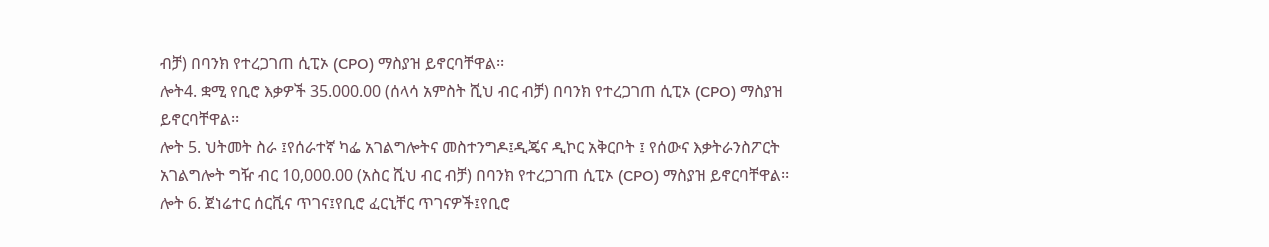ብቻ) በባንክ የተረጋገጠ ሲፒኦ (CPO) ማስያዝ ይኖርባቸዋል፡፡
ሎት4. ቋሚ የቢሮ እቃዎች 35.000.00 (ሰላሳ አምስት ሺህ ብር ብቻ) በባንክ የተረጋገጠ ሲፒኦ (CPO) ማስያዝ ይኖርባቸዋል፡፡
ሎት 5. ህትመት ስራ ፤የሰራተኛ ካፌ አገልግሎትና መስተንግዶ፤ዲጄና ዲኮር አቅርቦት ፤ የሰውና እቃትራንስፖርት አገልግሎት ግዥ ብር 10,000.00 (አስር ሺህ ብር ብቻ) በባንክ የተረጋገጠ ሲፒኦ (CPO) ማስያዝ ይኖርባቸዋል፡፡
ሎት 6. ጀነሬተር ሰርቪና ጥገና፤የቢሮ ፈርኒቸር ጥገናዎች፤የቢሮ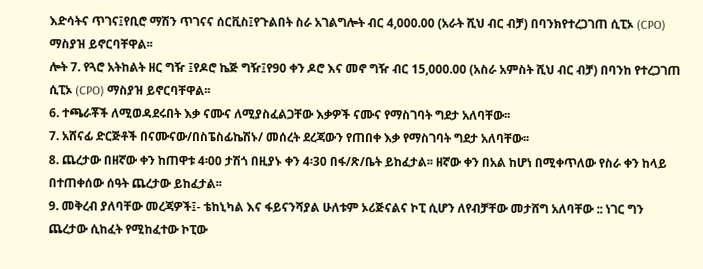እድሳትና ጥገና፤የቢሮ ማሽን ጥገናና ሰርቪስ፤የጉልበት ስራ አገልግሎት ብር 4,000.00 (አራት ሺህ ብር ብቻ) በባንክየተረጋገጠ ሲፒኦ (CPO) ማስያዝ ይኖርባቸዋል፡፡
ሎት 7. የጓሮ አትከልት ዘር ግዥ ፤የዶሮ ኬጅ ግዥ፤የ90 ቀን ዶሮ እና መኖ ግዥ ብር 15,000.00 (አስራ አምስት ሺህ ብር ብቻ) በባንከ የተረጋገጠ ሲፒኦ (CPO) ማስያዝ ይኖርባቸዋል፡፡
6. ተጫራቾች ለሚወዳደሩበት እቃ ናሙና ለሚያስፈልጋቸው እቃዎች ናሙና የማስገባት ግደታ አለባቸው፡፡
7. አሸናፊ ድርጅቶች በናሙናው/በስፔስፊኬሽኑ/ መሰረት ደረጃውን የጠበቀ እቃ የማስገባት ግደታ አለባቸው፡፡
8. ጨረታው በዘኛው ቀን ከጠዋቱ 4፡00 ታሽጎ በዚያኑ ቀን 4፡30 በፋ/ጽ/ቤት ይከፈታል፡፡ ዘኛው ቀን በአል ከሆነ በሚቀጥለው የስራ ቀን ከላይ በተጠቀሰው ሰዓት ጨረታው ይከፈታል፡፡
9. መቅረብ ያለባቸው መረጃዎች፤- ቴከኒካል እና ፋይናንሻያል ሁለቱም ኦሪጅናልና ኮፒ ሲሆን ለየብቻቸው መታሸግ አለባቸው :: ነገር ግን ጨረታው ሲከፈት የሚከፈተው ኮፒው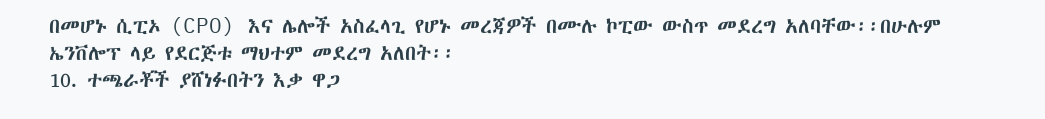በመሆኑ ሲፒኦ (CPO) እና ሌሎች አስፈላጊ የሆኑ መረጃዎች በሙሉ ኮፒው ውስጥ መደረግ አለባቸው፡፡በሁሉም ኤንቨሎፕ ላይ የደርጅቱ ማህተም መደረግ አለበት፡፡
10. ተጫራቾች ያሸነፉበትን እቃ ዋጋ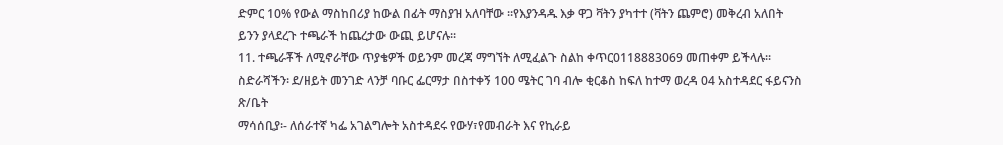ድምር 10% የውል ማስከበሪያ ከውል በፊት ማስያዝ አለባቸው ፡፡የእያንዳዱ እቃ ዋጋ ቫትን ያካተተ (ቫትን ጨምሮ) መቅረብ አለበት ይንን ያላደረጉ ተጫራች ከጨረታው ውጪ ይሆናሉ፡፡
11. ተጫራቾች ለሚኖራቸው ጥያቄዎች ወይንም መረጃ ማግኘት ለሚፈልጉ ስልከ ቀጥር0118883069 መጠቀም ይችላሉ፡፡
ስድራሻችን፡ ደ/ዘይት መንገድ ላንቻ ባቡር ፌርማታ በስተቀኝ 100 ሜትር ገባ ብሎ ቂርቆስ ከፍለ ከተማ ወረዳ 04 አስተዳደር ፋይናንስ ጽ/ቤት
ማሳሰቢያ፡- ለሰራተኛ ካፌ አገልግሎት አስተዳደሩ የውሃ፣የመብራት እና የኪራይ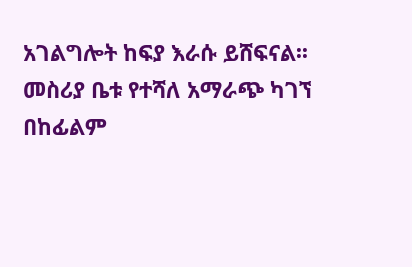አገልግሎት ከፍያ እራሱ ይሸፍናል፡፡
መስሪያ ቤቱ የተሻለ አማራጭ ካገኘ በከፊልም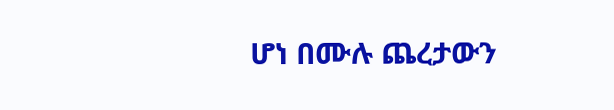ሆነ በሙሉ ጨረታውን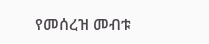የመሰረዝ መብቱ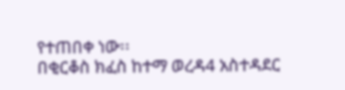የተጠበቀ ነው፡፡
በቂርቆስ ክፈስ ከተማ ወረዳ4 አስተዳደር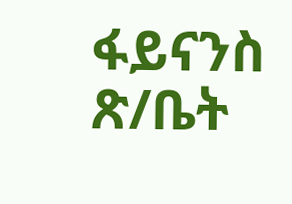ፋይናንስ ጽ/ቤት